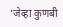‘जेव्हा कुणबी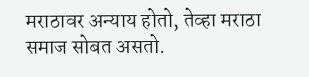मराठावर अन्याय होतो, तेव्हा मराठा समाज सोबत असतो.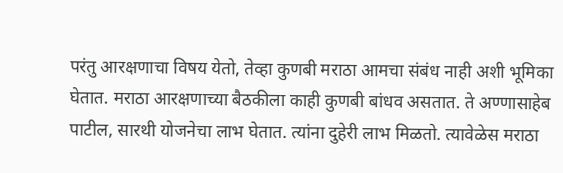परंतु आरक्षणाचा विषय येतो, तेव्हा कुणबी मराठा आमचा संबंध नाही अशी भूमिका घेतात. मराठा आरक्षणाच्या बैठकीला काही कुणबी बांधव असतात. ते अण्णासाहेब पाटील, सारथी योजनेचा लाभ घेतात. त्यांना दुहेरी लाभ मिळतो. त्यावेळेस मराठा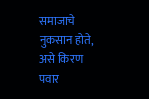समाजाचे नुकसान होते, असे किरण पवार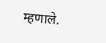म्हणाले.